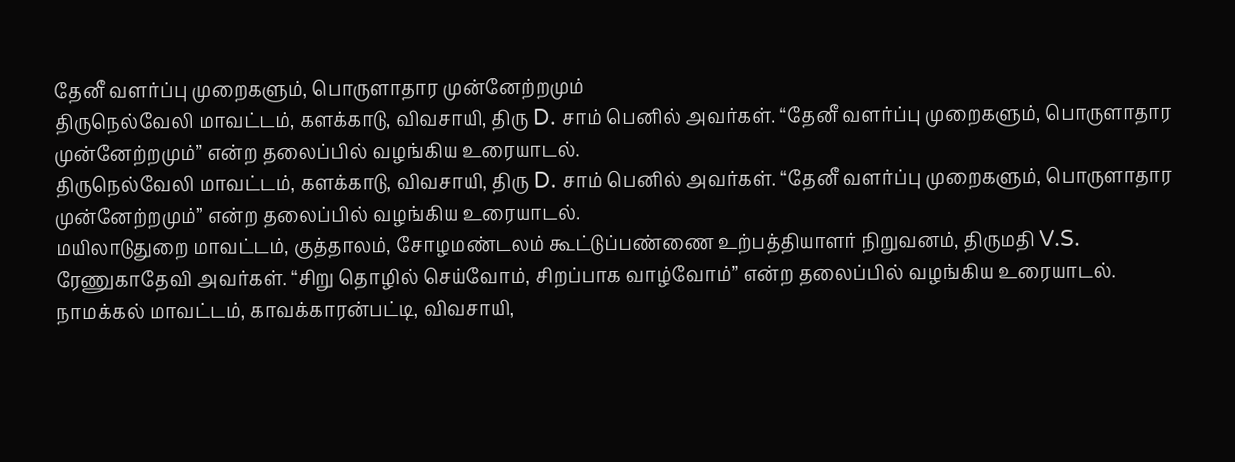தேனீ வளர்ப்பு முறைகளும், பொருளாதார முன்னேற்றமும்
திருநெல்வேலி மாவட்டம், களக்காடு, விவசாயி, திரு D. சாம் பெனில் அவர்கள். “தேனீ வளர்ப்பு முறைகளும், பொருளாதார முன்னேற்றமும்” என்ற தலைப்பில் வழங்கிய உரையாடல்.
திருநெல்வேலி மாவட்டம், களக்காடு, விவசாயி, திரு D. சாம் பெனில் அவர்கள். “தேனீ வளர்ப்பு முறைகளும், பொருளாதார முன்னேற்றமும்” என்ற தலைப்பில் வழங்கிய உரையாடல்.
மயிலாடுதுறை மாவட்டம், குத்தாலம், சோழமண்டலம் கூட்டுப்பண்ணை உற்பத்தியாளர் நிறுவனம், திருமதி V.S. ரேணுகாதேவி அவர்கள். “சிறு தொழில் செய்வோம், சிறப்பாக வாழ்வோம்” என்ற தலைப்பில் வழங்கிய உரையாடல்.
நாமக்கல் மாவட்டம், காவக்காரன்பட்டி, விவசாயி,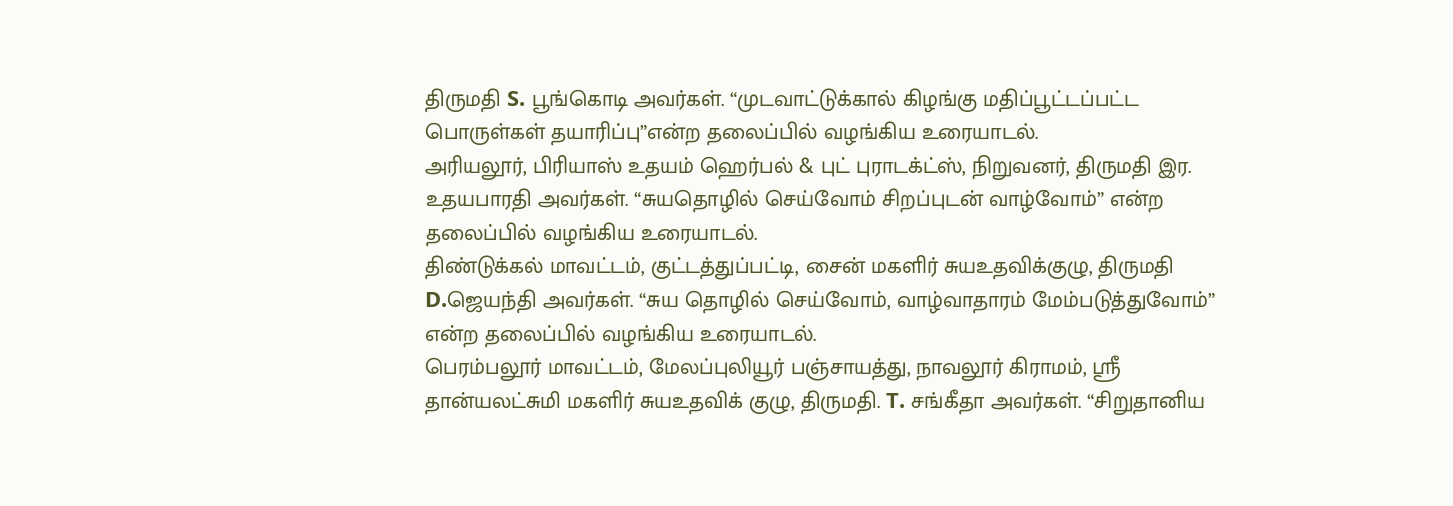திருமதி S. பூங்கொடி அவர்கள். “முடவாட்டுக்கால் கிழங்கு மதிப்பூட்டப்பட்ட பொருள்கள் தயாரிப்பு”என்ற தலைப்பில் வழங்கிய உரையாடல்.
அரியலூர், பிரியாஸ் உதயம் ஹெர்பல் & புட் புராடக்ட்ஸ், நிறுவனர், திருமதி இர. உதயபாரதி அவர்கள். “சுயதொழில் செய்வோம் சிறப்புடன் வாழ்வோம்” என்ற தலைப்பில் வழங்கிய உரையாடல்.
திண்டுக்கல் மாவட்டம், குட்டத்துப்பட்டி, சைன் மகளிர் சுயஉதவிக்குழு, திருமதி D.ஜெயந்தி அவர்கள். “சுய தொழில் செய்வோம், வாழ்வாதாரம் மேம்படுத்துவோம்” என்ற தலைப்பில் வழங்கிய உரையாடல்.
பெரம்பலூர் மாவட்டம், மேலப்புலியூர் பஞ்சாயத்து, நாவலூர் கிராமம், ஸ்ரீ தான்யலட்சுமி மகளிர் சுயஉதவிக் குழு, திருமதி. T. சங்கீதா அவர்கள். “சிறுதானிய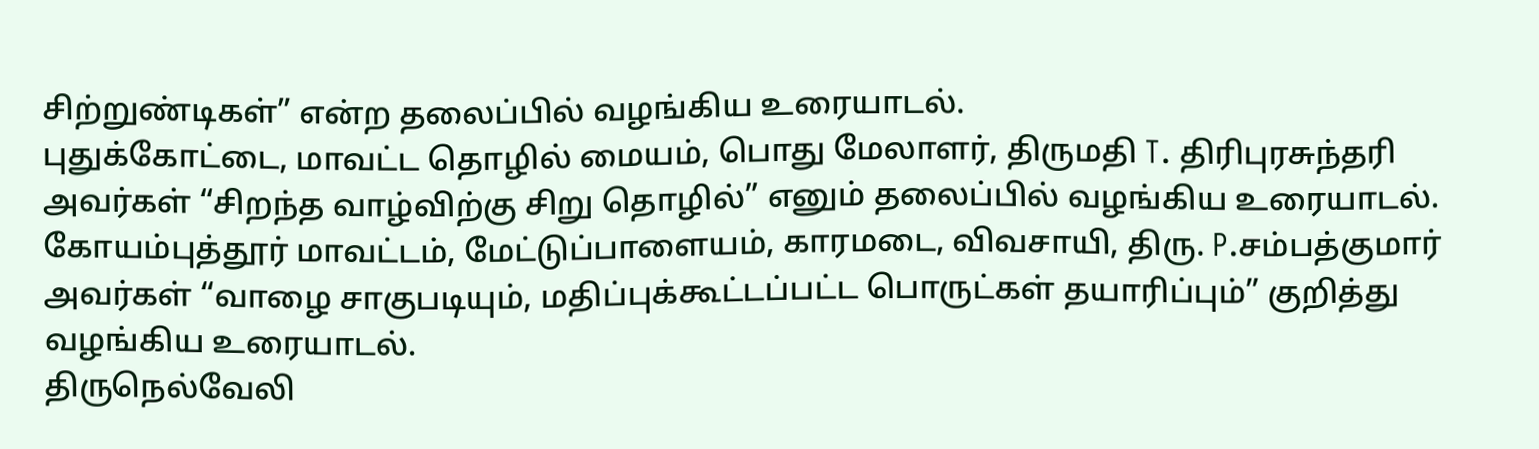சிற்றுண்டிகள்” என்ற தலைப்பில் வழங்கிய உரையாடல்.
புதுக்கோட்டை, மாவட்ட தொழில் மையம், பொது மேலாளர், திருமதி T. திரிபுரசுந்தரி அவர்கள் “சிறந்த வாழ்விற்கு சிறு தொழில்” எனும் தலைப்பில் வழங்கிய உரையாடல்.
கோயம்புத்தூர் மாவட்டம், மேட்டுப்பாளையம், காரமடை, விவசாயி, திரு. P.சம்பத்குமார் அவர்கள் “வாழை சாகுபடியும், மதிப்புக்கூட்டப்பட்ட பொருட்கள் தயாரிப்பும்” குறித்து வழங்கிய உரையாடல்.
திருநெல்வேலி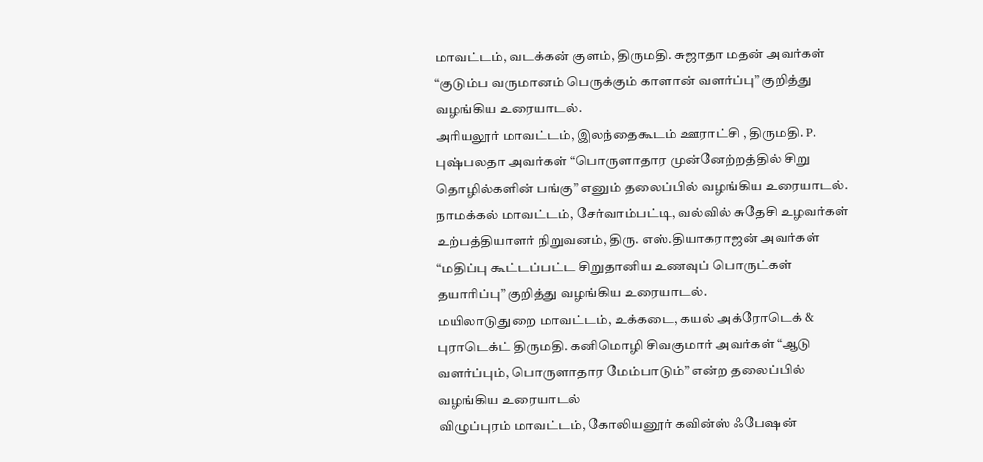மாவட்டம், வடக்கன் குளம், திருமதி. சுஜாதா மதன் அவர்கள் “குடும்ப வருமானம் பெருக்கும் காளான் வளர்ப்பு” குறித்து வழங்கிய உரையாடல்.
அரியலூர் மாவட்டம், இலந்தைகூடம் ஊராட்சி , திருமதி. P. புஷ்பலதா அவர்கள் “பொருளாதார முன்னேற்றத்தில் சிறு தொழில்களின் பங்கு” எனும் தலைப்பில் வழங்கிய உரையாடல்.
நாமக்கல் மாவட்டம், சேர்வாம்பட்டி, வல்வில் சுதேசி உழவர்கள் உற்பத்தியாளர் நிறுவனம், திரு. எஸ்.தியாகராஜன் அவர்கள் “மதிப்பு கூட்டப்பட்ட சிறுதானிய உணவுப் பொருட்கள் தயாரிப்பு” குறித்து வழங்கிய உரையாடல்.
மயிலாடுதுறை மாவட்டம், உக்கடை, கயல் அக்ரோடெக் & புராடெக்ட் திருமதி. கனிமொழி சிவகுமார் அவர்கள் “ஆடு வளர்ப்பும், பொருளாதார மேம்பாடும்” என்ற தலைப்பில் வழங்கிய உரையாடல்
விழுப்புரம் மாவட்டம், கோலியனூர் கவின்ஸ் ஃபேஷன்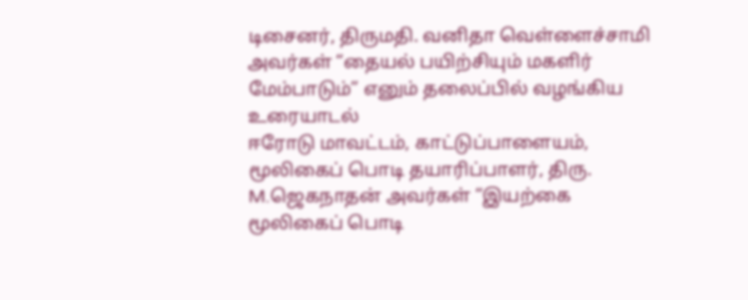டிசைனர், திருமதி. வனிதா வெள்ளைச்சாமி அவர்கள் “தையல் பயிற்சியும் மகளிர் மேம்பாடும்” எனும் தலைப்பில் வழங்கிய உரையாடல்
ஈரோடு மாவட்டம், காட்டுப்பாளையம், மூலிகைப் பொடி தயாரிப்பாளர், திரு. M.ஜெகநாதன் அவர்கள் “இயற்கை மூலிகைப் பொடி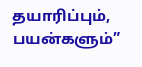தயாரிப்பும், பயன்களும்”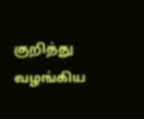குறித்து வழங்கிய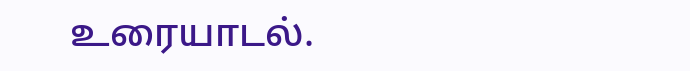உரையாடல்.